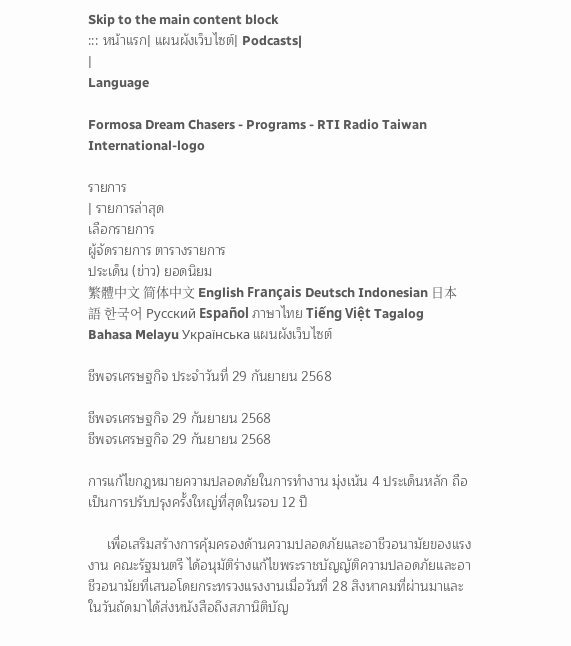Skip to the main content block
::: หน้าแรก| แผนผังเว็บไซต์| Podcasts|
|
Language

Formosa Dream Chasers - Programs - RTI Radio Taiwan International-logo

รายการ
| รายการล่าสุด
เลือกรายการ
ผู้จัดรายการ ตารางรายการ
ประเด็น (ข่าว) ยอดนิยม
繁體中文 简体中文 English Français Deutsch Indonesian 日本語 한국어 Русский Español ภาษาไทย Tiếng Việt Tagalog Bahasa Melayu Українська แผนผังเว็บไซต์

ชีพจรเศรษฐกิจ ประจำวันที่ 29 กันยายน 2568

ชีพจรเศรษฐกิจ 29 กันยายน 2568
ชีพจรเศรษฐกิจ 29 กันยายน 2568

การแก้ไขกฎหมายความปลอดภัยในการทำงาน มุ่งเน้น 4 ประเด็นหลัก ถือเป็นการปรับปรุงครั้งใหญ่ที่สุดในรอบ 12 ปี

     เพื่อเสริมสร้างการคุ้มครองด้านความปลอดภัยและอาชีวอนามัยของแรงงาน คณะรัฐมนตรี ได้อนุมัติร่างแก้ไขพระราชบัญญัติความปลอดภัยและอาชีวอนามัยที่เสนอโดยกระทรวงแรงงานเมื่อวันที่ 28 สิงหาคมที่ผ่านมาและในวันถัดมาได้ส่งหนังสือถึงสภานิติบัญ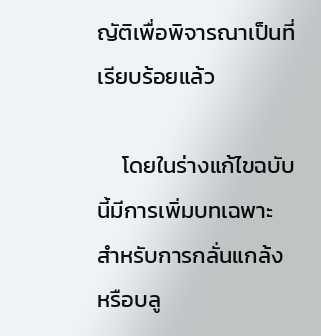ญัติเพื่อพิจารณาเป็นที่เรียบร้อยแล้ว

     โดยในร่างแก้ไขฉบับนี้มีการเพิ่มบทเฉพาะสำหรับการกลั่นแกล้งหรือบลู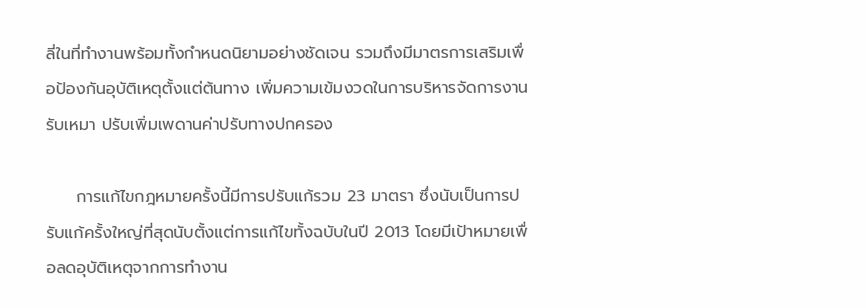ลี่ในที่ทำงานพร้อมทั้งกำหนดนิยามอย่างชัดเจน รวมถึงมีมาตรการเสริมเพื่อป้องกันอุบัติเหตุตั้งแต่ต้นทาง เพิ่มความเข้มงวดในการบริหารจัดการงานรับเหมา ปรับเพิ่มเพดานค่าปรับทางปกครอง

     การแก้ไขกฎหมายครั้งนี้มีการปรับแก้รวม 23 มาตรา ซึ่งนับเป็นการปรับแก้ครั้งใหญ่ที่สุดนับตั้งแต่การแก้ไขทั้งฉบับในปี 2013 โดยมีเป้าหมายเพื่อลดอุบัติเหตุจากการทำงาน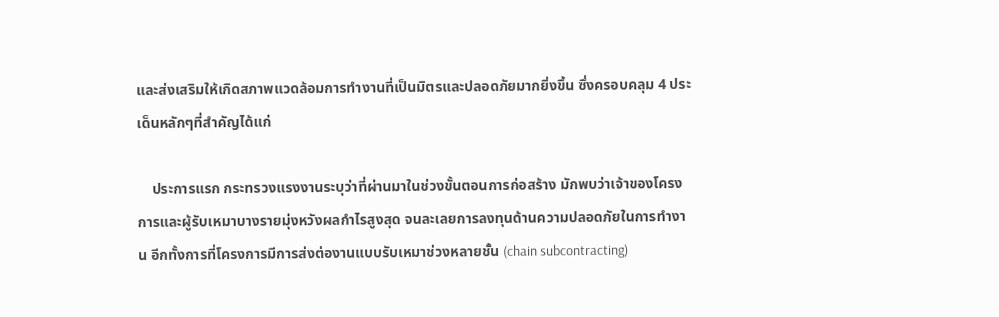และส่งเสริมให้เกิดสภาพแวดล้อมการทำงานที่เป็นมิตรและปลอดภัยมากยิ่งขึ้น ซึ่งครอบคลุม 4 ประเด็นหลักๆที่สำคัญได้แก่

    ประการแรก กระทรวงแรงงานระบุว่าที่ผ่านมาในช่วงขั้นตอนการก่อสร้าง มักพบว่าเจ้าของโครงการและผู้รับเหมาบางรายมุ่งหวังผลกำไรสูงสุด จนละเลยการลงทุนด้านความปลอดภัยในการทำงาน อีกทั้งการที่โครงการมีการส่งต่องานแบบรับเหมาช่วงหลายชั้น (chain subcontracting)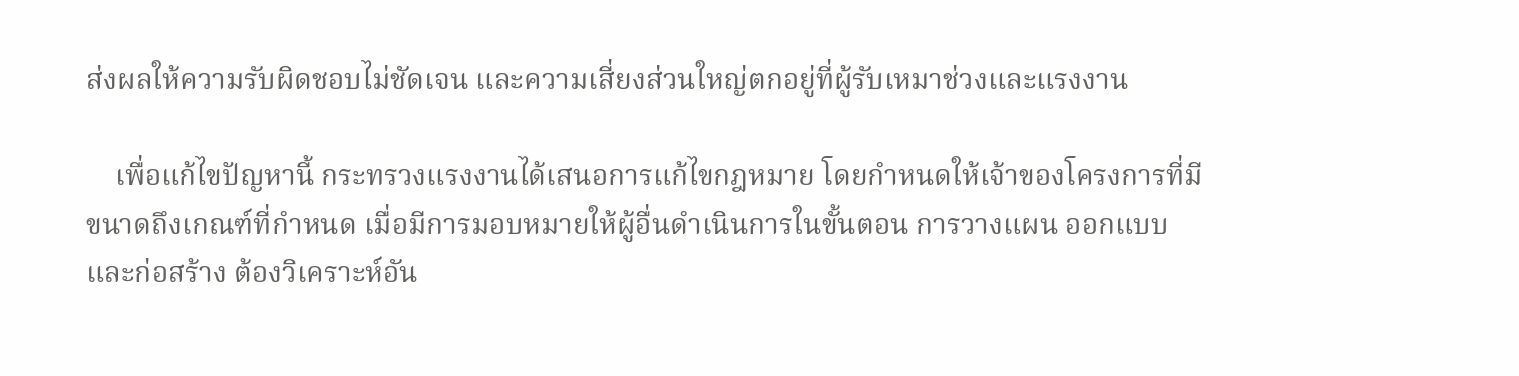ส่งผลให้ความรับผิดชอบไม่ชัดเจน และความเสี่ยงส่วนใหญ่ตกอยู่ที่ผู้รับเหมาช่วงและแรงงาน

    เพื่อแก้ไขปัญหานี้ กระทรวงแรงงานได้เสนอการแก้ไขกฎหมาย โดยกำหนดให้เจ้าของโครงการที่มีขนาดถึงเกณฑ์ที่กำหนด เมื่อมีการมอบหมายให้ผู้อื่นดำเนินการในขั้นตอน การวางแผน ออกแบบ และก่อสร้าง ต้องวิเคราะห์อัน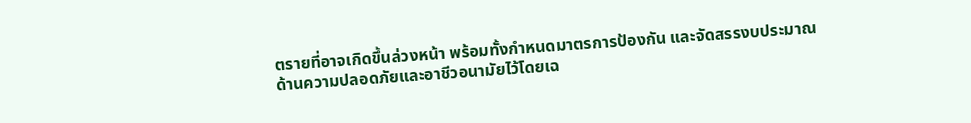ตรายที่อาจเกิดขึ้นล่วงหน้า พร้อมทั้งกำหนดมาตรการป้องกัน และจัดสรรงบประมาณด้านความปลอดภัยและอาชีวอนามัยไว้โดยเฉ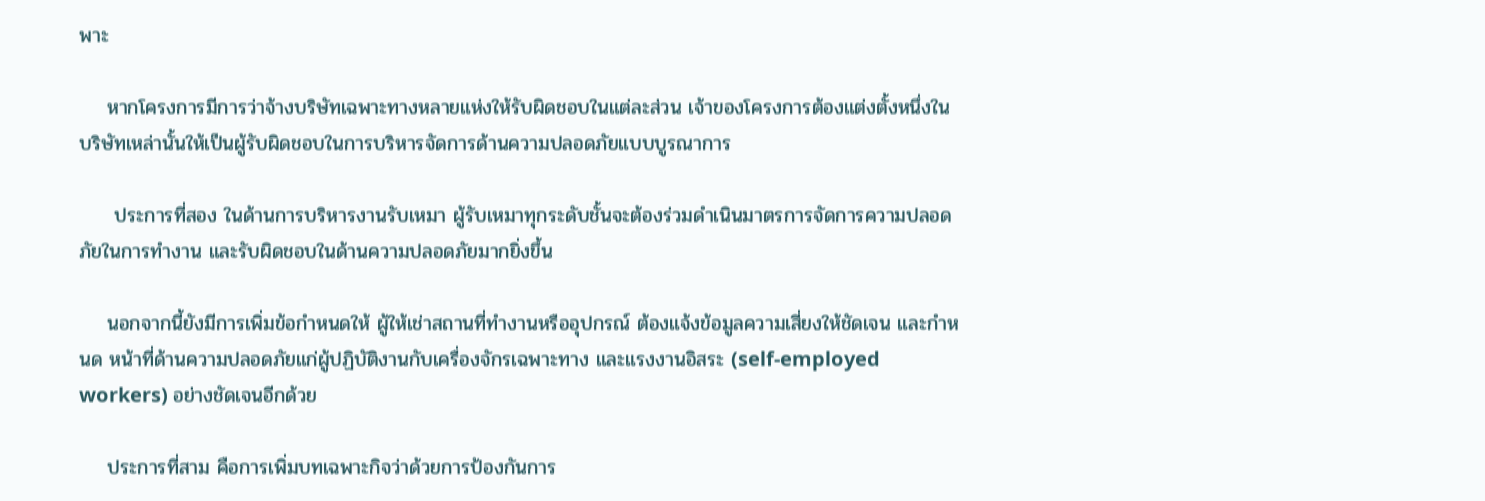พาะ

    หากโครงการมีการว่าจ้างบริษัทเฉพาะทางหลายแห่งให้รับผิดชอบในแต่ละส่วน เจ้าของโครงการต้องแต่งตั้งหนึ่งในบริษัทเหล่านั้นให้เป็นผู้รับผิดชอบในการบริหารจัดการด้านความปลอดภัยแบบบูรณาการ

     ประการที่สอง ในด้านการบริหารงานรับเหมา ผู้รับเหมาทุกระดับชั้นจะต้องร่วมดำเนินมาตรการจัดการความปลอดภัยในการทำงาน และรับผิดชอบในด้านความปลอดภัยมากยิ่งขึ้น

    นอกจากนี้ยังมีการเพิ่มข้อกำหนดให้ ผู้ให้เช่าสถานที่ทำงานหรืออุปกรณ์ ต้องแจ้งข้อมูลความเสี่ยงให้ชัดเจน และกำหนด หน้าที่ด้านความปลอดภัยแก่ผู้ปฏิบัติงานกับเครื่องจักรเฉพาะทาง และแรงงานอิสระ (self-employed workers) อย่างชัดเจนอีกด้วย

    ประการที่สาม คือการเพิ่มบทเฉพาะกิจว่าด้วยการป้องกันการ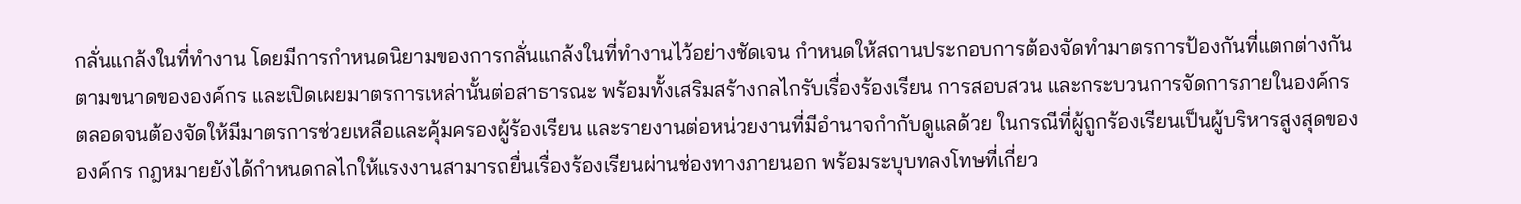กลั่นแกล้งในที่ทำงาน โดยมีการกำหนดนิยามของการกลั่นแกล้งในที่ทำงานไว้อย่างชัดเจน กำหนดให้สถานประกอบการต้องจัดทำมาตรการป้องกันที่แตกต่างกันตามขนาดขององค์กร และเปิดเผยมาตรการเหล่านั้นต่อสาธารณะ พร้อมทั้งเสริมสร้างกลไกรับเรื่องร้องเรียน การสอบสวน และกระบวนการจัดการภายในองค์กร ตลอดจนต้องจัดให้มีมาตรการช่วยเหลือและคุ้มครองผู้ร้องเรียน และรายงานต่อหน่วยงานที่มีอำนาจกำกับดูแลด้วย ในกรณีที่ผู้ถูกร้องเรียนเป็นผู้บริหารสูงสุดขององค์กร กฎหมายยังได้กำหนดกลไกให้แรงงานสามารถยื่นเรื่องร้องเรียนผ่านช่องทางภายนอก พร้อมระบุบทลงโทษที่เกี่ยว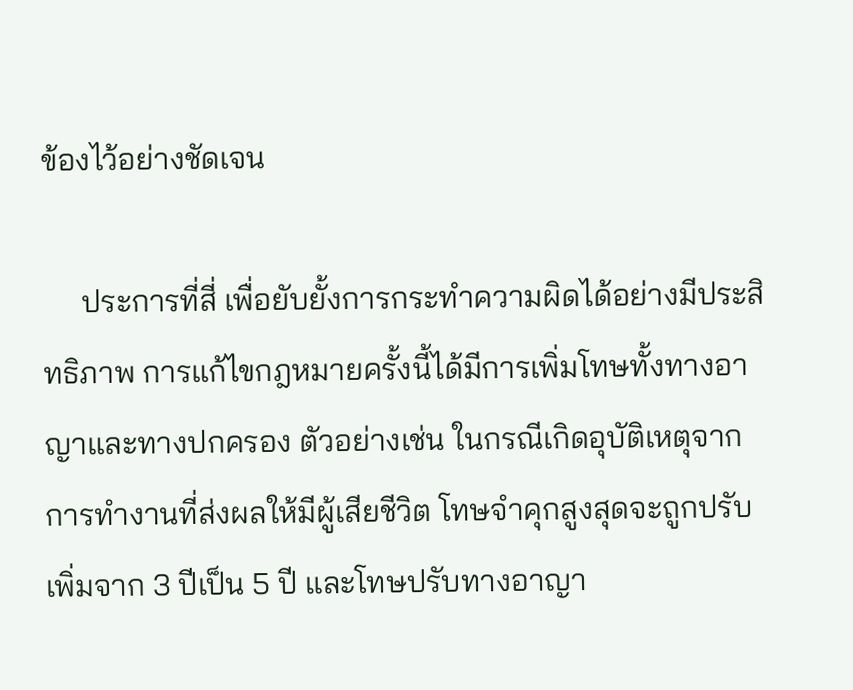ข้องไว้อย่างชัดเจน

     ประการที่สี่ เพื่อยับยั้งการกระทำความผิดได้อย่างมีประสิทธิภาพ การแก้ไขกฎหมายครั้งนี้ได้มีการเพิ่มโทษทั้งทางอาญาและทางปกครอง ตัวอย่างเช่น ในกรณีเกิดอุบัติเหตุจากการทำงานที่ส่งผลให้มีผู้เสียชีวิต โทษจำคุกสูงสุดจะถูกปรับเพิ่มจาก 3 ปีเป็น 5 ปี และโทษปรับทางอาญา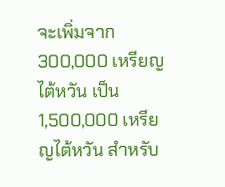จะเพิ่มจาก 300,000 เหรียญไต้หวัน เป็น 1,500,000 เหรียญไต้หวัน สำหรับ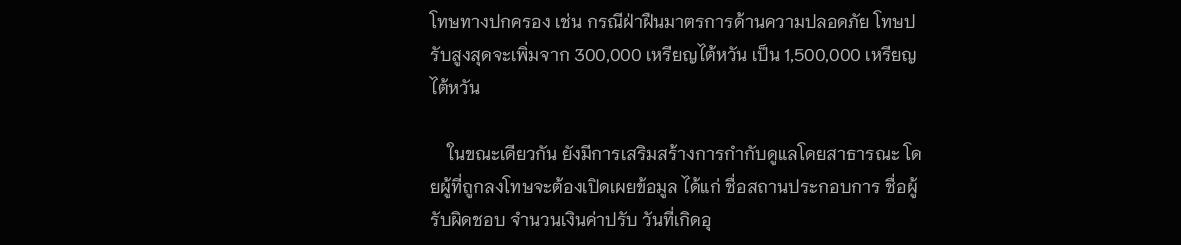โทษทางปกครอง เช่น กรณีฝ่าฝืนมาตรการด้านความปลอดภัย โทษปรับสูงสุดจะเพิ่มจาก 300,000 เหรียญไต้หวัน เป็น 1,500,000 เหรียญไต้หวัน

    ในขณะเดียวกัน ยังมีการเสริมสร้างการกำกับดูแลโดยสาธารณะ โดยผู้ที่ถูกลงโทษจะต้องเปิดเผยข้อมูล ได้แก่ ชื่อสถานประกอบการ ชื่อผู้รับผิดชอบ จำนวนเงินค่าปรับ วันที่เกิดอุ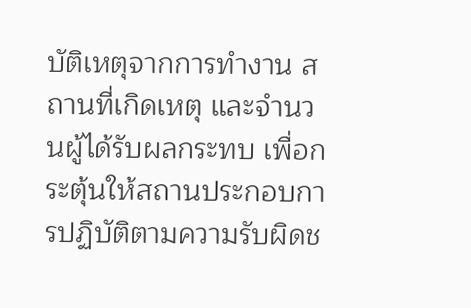บัติเหตุจากการทำงาน สถานที่เกิดเหตุ และจำนวนผู้ได้รับผลกระทบ เพื่อกระตุ้นให้สถานประกอบการปฏิบัติตามความรับผิดช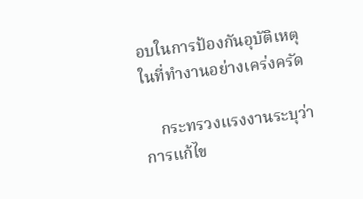อบในการป้องกันอุบัติเหตุในที่ทำงานอย่างเคร่งครัด

    กระทรวงแรงงานระบุว่า การแก้ไข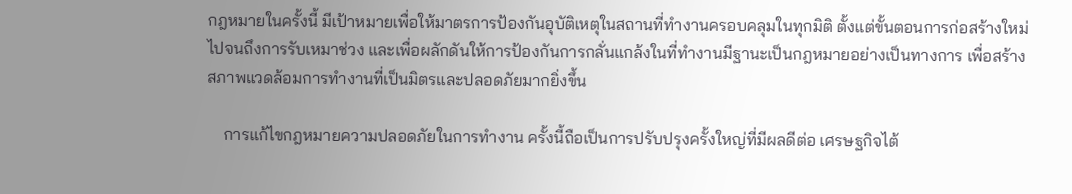กฎหมายในครั้งนี้ มีเป้าหมายเพื่อให้มาตรการป้องกันอุบัติเหตุในสถานที่ทำงานครอบคลุมในทุกมิติ ตั้งแต่ขั้นตอนการก่อสร้างใหม่ไปจนถึงการรับเหมาช่วง และเพื่อผลักดันให้การป้องกันการกลั่นแกล้งในที่ทำงานมีฐานะเป็นกฎหมายอย่างเป็นทางการ เพื่อสร้างสภาพแวดล้อมการทำงานที่เป็นมิตรและปลอดภัยมากยิ่งขึ้น

    การแก้ไขกฎหมายความปลอดภัยในการทำงาน ครั้งนี้ถือเป็นการปรับปรุงครั้งใหญ่ที่มีผลดีต่อ เศรษฐกิจไต้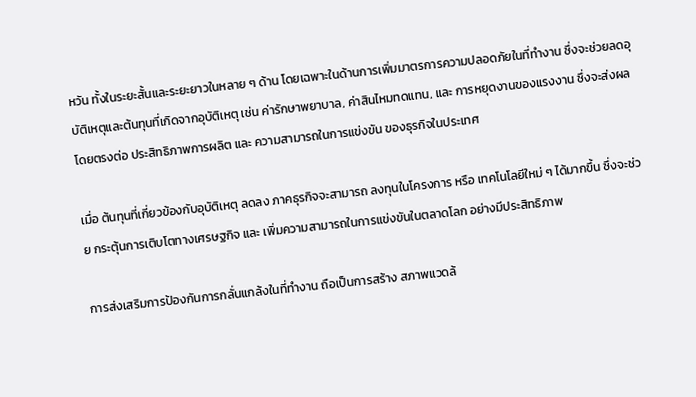หวัน ทั้งในระยะสั้นและระยะยาวในหลาย ๆ ด้าน โดยเฉพาะในด้านการเพิ่มมาตรการความปลอดภัยในที่ทำงาน ซึ่งจะช่วยลดอุบัติเหตุและต้นทุนที่เกิดจากอุบัติเหตุ เช่น ค่ารักษาพยาบาล, ค่าสินไหมทดแทน, และ การหยุดงานของแรงงาน ซึ่งจะส่งผลโดยตรงต่อ ประสิทธิภาพการผลิต และ ความสามารถในการแข่งขัน ของธุรกิจในประเทศ

เมื่อ ต้นทุนที่เกี่ยวข้องกับอุบัติเหตุ ลดลง ภาคธุรกิจจะสามารถ ลงทุนในโครงการ หรือ เทคโนโลยีใหม่ ๆ ได้มากขึ้น ซึ่งจะช่วย กระตุ้นการเติบโตทางเศรษฐกิจ และ เพิ่มความสามารถในการแข่งขันในตลาดโลก อย่างมีประสิทธิภาพ

การส่งเสริมการป้องกันการกลั่นแกล้งในที่ทำงาน ถือเป็นการสร้าง สภาพแวดล้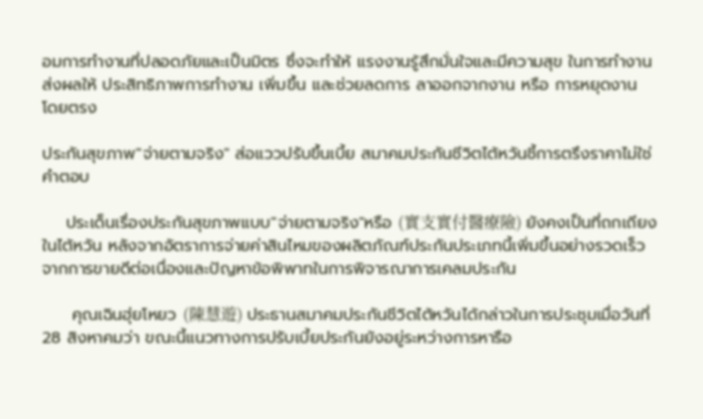อมการทำงานที่ปลอดภัยและเป็นมิตร ซึ่งจะทำให้ แรงงานรู้สึกมั่นใจและมีความสุข ในการทำงาน ส่งผลให้ ประสิทธิภาพการทำงาน เพิ่มขึ้น และช่วยลดการ ลาออกจากงาน หรือ การหยุดงาน โดยตรง

ประกันสุขภาพ"จ่ายตามจริง" ส่อแววปรับขึ้นเบี้ย สมาคมประกันชีวิตไต้หวันชี้การตรึงราคาไม่ใช่คำตอบ

    ประเด็นเรื่องประกันสุขภาพแบบ"จ่ายตามจริง"หรือ (實支實付醫療險) ยังคงเป็นที่ถกเถียงในไต้หวัน หลังจากอัตราการจ่ายค่าสินไหมของผลิตภัณฑ์ประกันประเภทนี้เพิ่มขึ้นอย่างรวดเร็ว จากการขายดีต่อเนื่องและปัญหาข้อพิพาทในการพิจารณาการเคลมประกัน

     คุณเฉินฮุ่ยโหยว (陳慧遊) ประธานสมาคมประกันชีวิตไต้หวันได้กล่าวในการประชุมเมื่อวันที่ 28 สิงหาคมว่า ขณะนี้แนวทางการปรับเบี้ยประกันยังอยู่ระหว่างการหารือ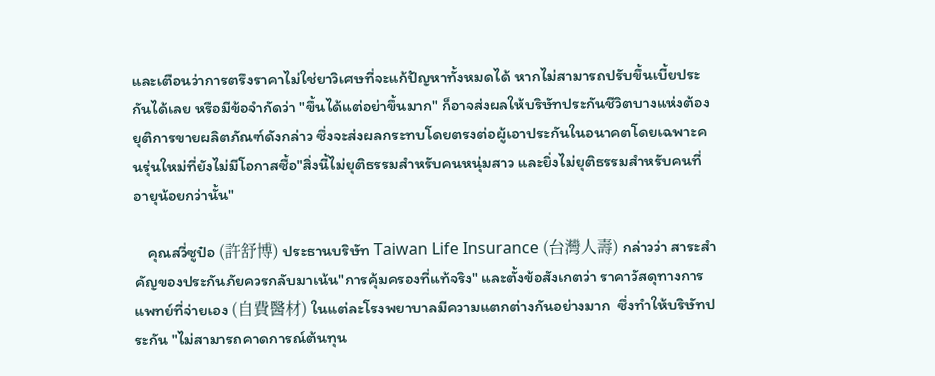และเตือนว่าการตรึงราคาไม่ใช่ยาวิเศษที่จะแก้ปัญหาทั้งหมดได้ หากไม่สามารถปรับขึ้นเบี้ยประกันได้เลย หรือมีข้อจำกัดว่า "ขึ้นได้แต่อย่าขึ้นมาก" ก็อาจส่งผลให้บริษัทประกันชีวิตบางแห่งต้องยุติการขายผลิตภัณฑ์ดังกล่าว ซึ่งจะส่งผลกระทบโดยตรงต่อผู้เอาประกันในอนาคตโดยเฉพาะคนรุ่นใหม่ที่ยังไม่มีโอกาสซื้อ"สิ่งนี้ไม่ยุติธรรมสำหรับคนหนุ่มสาว และยิ่งไม่ยุติธรรมสำหรับคนที่อายุน้อยกว่านั้น"

    คุณสวี่ซูป๋อ (許舒博) ประธานบริษัท Taiwan Life Insurance (台灣人壽) กล่าวว่า สาระสำคัญของประกันภัยควรกลับมาเน้น"การคุ้มครองที่แท้จริง" และตั้งข้อสังเกตว่า ราคาวัสดุทางการแพทย์ที่จ่ายเอง (自費醫材) ในแต่ละโรงพยาบาลมีความแตกต่างกันอย่างมาก  ซึ่งทำให้บริษัทประกัน "ไม่สามารถคาดการณ์ต้นทุน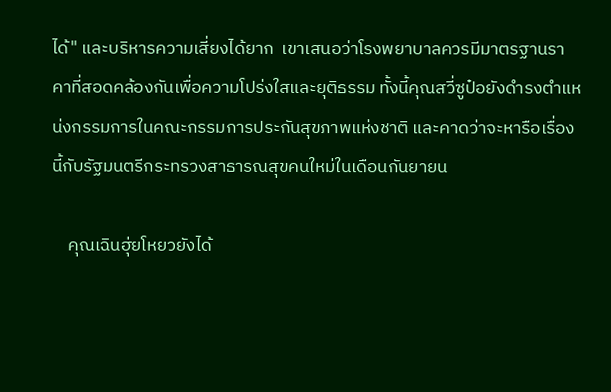ได้" และบริหารความเสี่ยงได้ยาก  เขาเสนอว่าโรงพยาบาลควรมีมาตรฐานราคาที่สอดคล้องกันเพื่อความโปร่งใสและยุติธรรม ทั้งนี้คุณสวี่ซูป๋อยังดำรงตำแหน่งกรรมการในคณะกรรมการประกันสุขภาพแห่งชาติ และคาดว่าจะหารือเรื่องนี้กับรัฐมนตรีกระทรวงสาธารณสุขคนใหม่ในเดือนกันยายน

    คุณเฉินฮุ่ยโหยวยังได้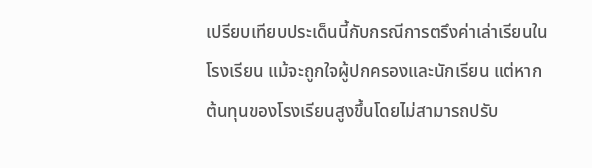เปรียบเทียบประเด็นนี้กับกรณีการตรึงค่าเล่าเรียนในโรงเรียน แม้จะถูกใจผู้ปกครองและนักเรียน แต่หากต้นทุนของโรงเรียนสูงขึ้นโดยไม่สามารถปรับ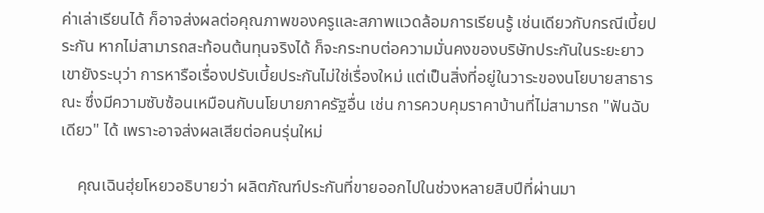ค่าเล่าเรียนได้ ก็อาจส่งผลต่อคุณภาพของครูและสภาพแวดล้อมการเรียนรู้ เช่นเดียวกับกรณีเบี้ยประกัน หากไม่สามารถสะท้อนต้นทุนจริงได้ ก็จะกระทบต่อความมั่นคงของบริษัทประกันในระยะยาว เขายังระบุว่า การหารือเรื่องปรับเบี้ยประกันไม่ใช่เรื่องใหม่ แต่เป็นสิ่งที่อยู่ในวาระของนโยบายสาธารณะ ซึ่งมีความซับซ้อนเหมือนกับนโยบายภาครัฐอื่น เช่น การควบคุมราคาบ้านที่ไม่สามารถ "ฟันฉับเดียว" ได้ เพราะอาจส่งผลเสียต่อคนรุ่นใหม่

    คุณเฉินฮุ่ยโหยวอธิบายว่า ผลิตภัณฑ์ประกันที่ขายออกไปในช่วงหลายสิบปีที่ผ่านมา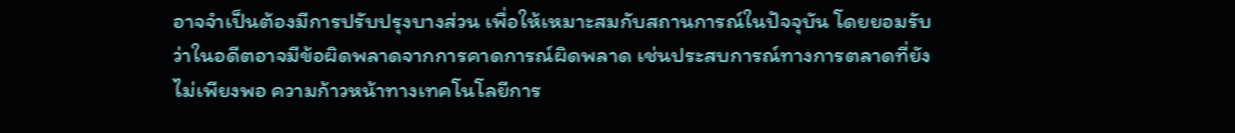อาจจำเป็นต้องมีการปรับปรุงบางส่วน เพื่อให้เหมาะสมกับสถานการณ์ในปัจจุบัน โดยยอมรับว่าในอดีตอาจมีข้อผิดพลาดจากการคาดการณ์ผิดพลาด เช่นประสบการณ์ทางการตลาดที่ยังไม่เพียงพอ ความก้าวหน้าทางเทคโนโลยีการ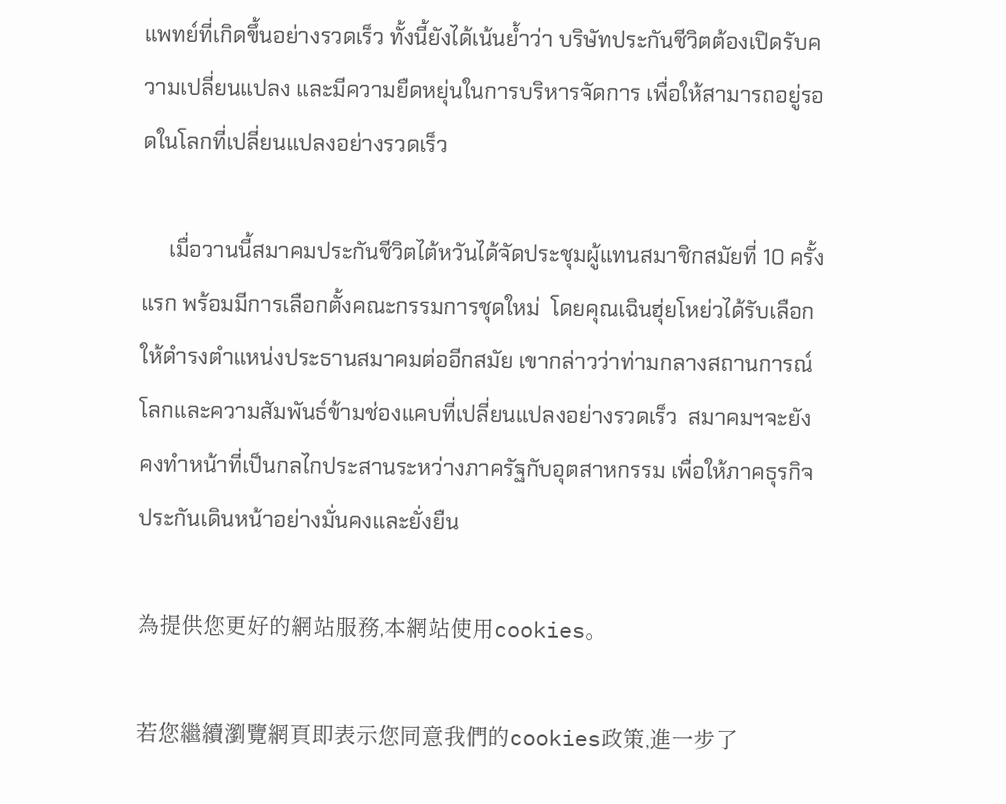แพทย์ที่เกิดขึ้นอย่างรวดเร็ว ทั้งนี้ยังได้เน้นย้ำว่า บริษัทประกันชีวิตต้องเปิดรับความเปลี่ยนแปลง และมีความยืดหยุ่นในการบริหารจัดการ เพื่อให้สามารถอยู่รอดในโลกที่เปลี่ยนแปลงอย่างรวดเร็ว

     เมื่อวานนี้สมาคมประกันชีวิตไต้หวันได้จัดประชุมผู้แทนสมาชิกสมัยที่ 10 ครั้งแรก พร้อมมีการเลือกตั้งคณะกรรมการชุดใหม่  โดยคุณเฉินฮุ่ยโหย่วได้รับเลือกให้ดำรงตำแหน่งประธานสมาคมต่ออีกสมัย เขากล่าวว่าท่ามกลางสถานการณ์โลกและความสัมพันธ์ข้ามช่องแคบที่เปลี่ยนแปลงอย่างรวดเร็ว  สมาคมฯจะยังคงทำหน้าที่เป็นกลไกประสานระหว่างภาครัฐกับอุตสาหกรรม เพื่อให้ภาคธุรกิจประกันเดินหน้าอย่างมั่นคงและยั่งยืน

為提供您更好的網站服務,本網站使用cookies。

若您繼續瀏覽網頁即表示您同意我們的cookies政策,進一步了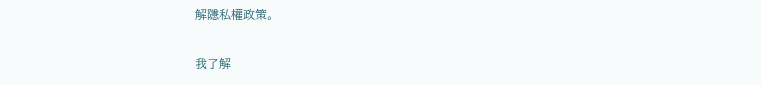解隱私權政策。

我了解